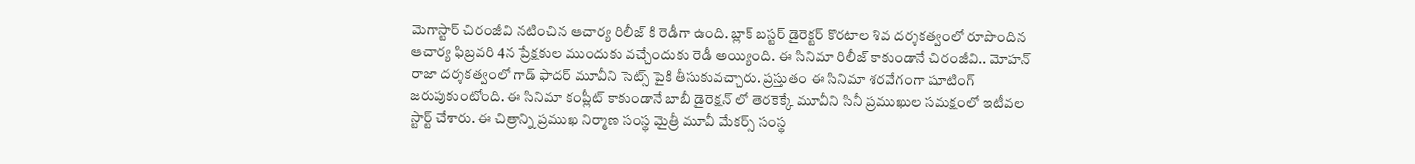మెగాస్టార్ చిరంజీవి నటించిన ఆచార్య రిలీజ్ కి రెడీగా ఉంది. బ్లాక్ బస్టర్ డైరెక్టర్ కొరటాల శివ దర్శకత్వంలో రూపొందిన ఆచార్య ఫిబ్రవరి 4న ప్రేక్షకుల ముందుకు వచ్చేందుకు రెడీ అయ్యింది. ఈ సినిమా రిలీజ్ కాకుండానే చిరంజీవి.. మోహన్ రాజా దర్శకత్వంలో గాడ్ ఫాదర్ మూవీని సెట్స్ పైకి తీసుకువచ్చారు. ప్రస్తుతం ఈ సినిమా శరవేగంగా షూటింగ్ జరుపుకుంటోంది. ఈ సినిమా కంప్లీట్ కాకుండానే బాబీ డైరెక్షన్ లో తెరకెక్కే మూవీని సినీ ప్రముఖుల సమక్షంలో ఇటీవల స్టార్ట్ చేశారు. ఈ చిత్రాన్ని ప్రముఖ నిర్మాణ సంస్థ మైత్రీ మూవీ మేకర్స్ సంస్థ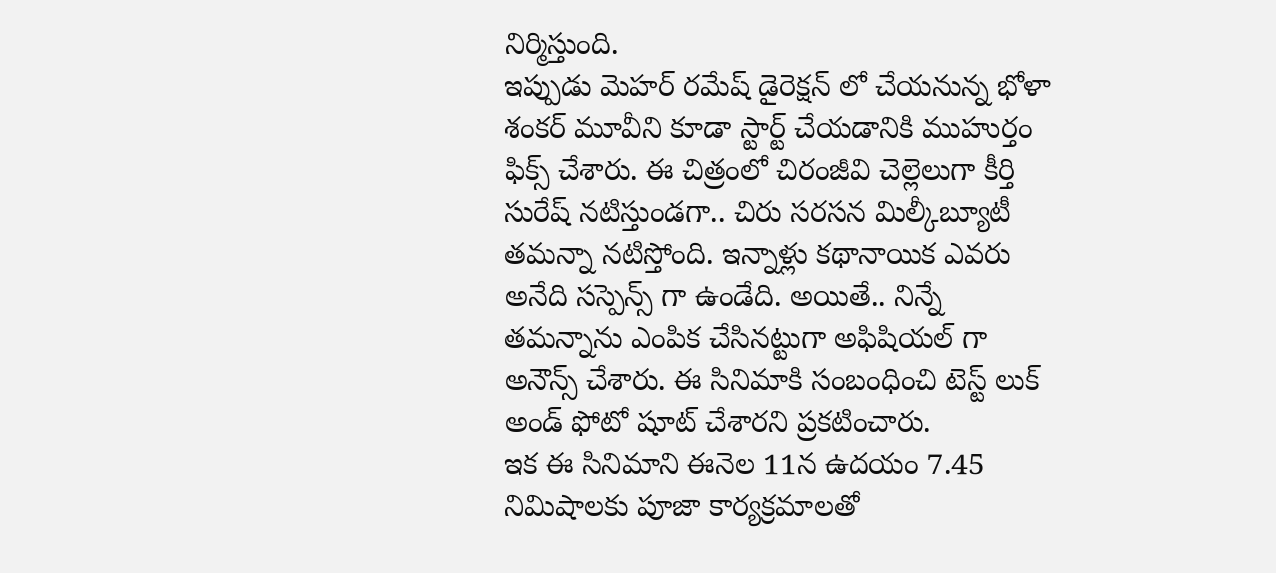నిర్మిస్తుంది.
ఇప్పుడు మెహర్ రమేష్ డైరెక్షన్ లో చేయనున్న భోళా శంకర్ మూవీని కూడా స్టార్ట్ చేయడానికి ముహుర్తం ఫిక్స్ చేశారు. ఈ చిత్రంలో చిరంజీవి చెల్లెలుగా కీర్తి సురేష్ నటిస్తుండగా.. చిరు సరసన మిల్కీబ్యూటీ తమన్నా నటిస్తోంది. ఇన్నాళ్లు కథానాయిక ఎవరు అనేది సస్పెన్స్ గా ఉండేది. అయితే.. నిన్నే తమన్నాను ఎంపిక చేసినట్టుగా అఫిషియల్ గా అనౌన్స్ చేశారు. ఈ సినిమాకి సంబంధించి టెస్ట్ లుక్ అండ్ ఫోటో షూట్ చేశారని ప్రకటించారు.
ఇక ఈ సినిమాని ఈనెల 11న ఉదయం 7.45 నిమిషాలకు పూజా కార్యక్రమాలతో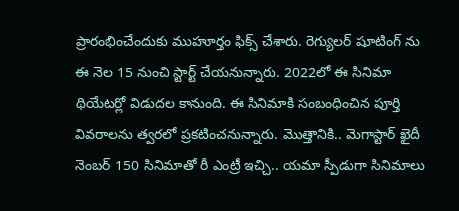ప్రారంభించేందుకు ముహూర్తం ఫిక్స్ చేశారు. రెగ్యులర్ షూటింగ్ ను ఈ నెల 15 నుంచి స్టార్ట్ చేయనున్నారు. 2022లో ఈ సినిమా థియేటర్లో విడుదల కానుంది. ఈ సినిమాకి సంబంధించిన పూర్తి వివరాలను త్వరలో ప్రకటించనున్నారు. మొత్తానికి.. మెగాస్టార్ ఖైదీ నెంబర్ 150 సినిమాతో రీ ఎంట్రీ ఇచ్చి.. యమా స్పీడుగా సినిమాలు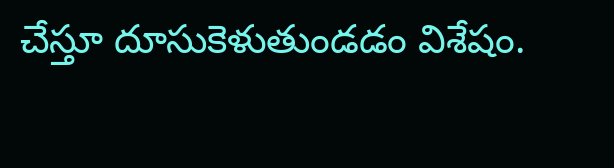చేస్తూ దూసుకెళుతుండడం విశేషం.